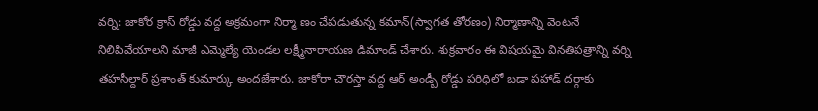వర్ని: జాకోర క్రాస్ రోడ్డు వద్ద అక్రమంగా నిర్మా ణం చేపడుతున్న కమాన్(స్వాగత తోరణం) నిర్మాణాన్ని వెంటనే నిలిపివేయాలని మాజీ ఎమ్మెల్యే యెండల లక్ష్మీనారాయణ డిమాండ్ చేశారు. శుక్రవారం ఈ విషయమై వినతిపత్రాన్ని వర్ని తహసీల్దార్ ప్రశాంత్ కుమార్కు అందజేశారు. జాకోరా చౌరస్తా వద్ద ఆర్ అండ్బీ రోడ్డు పరిధిలో బడా పహాడ్ దర్గాకు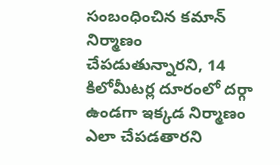సంబంధించిన కమాన్ నిర్మాణం చేపడుతున్నారని, 14 కిలోమీటర్ల దూరంలో దర్గా ఉండగా ఇక్కడ నిర్మాణం ఎలా చేపడతారని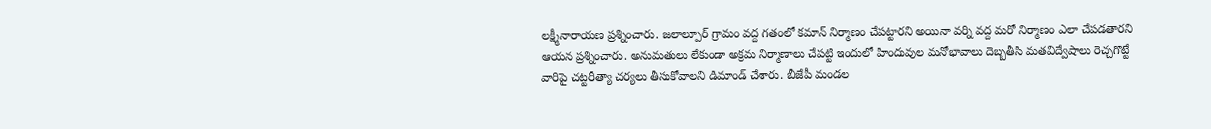లక్ష్మీనారాయణ ప్రశ్నించారు. జలాల్పూర్ గ్రామం వద్ద గతంలో కమాన్ నిర్మాణం చేపట్టారని అయినా వర్ని వద్ద మరో నిర్మాణం ఎలా చేపడతారని ఆయన ప్రశ్నించారు. అనుమతులు లేకుండా అక్రమ నిర్మాణాలు చేపట్టి ఇందులో హిందువుల మనోభావాలు దెబ్బతీసి మతవిద్వేషాలు రెచ్చగొట్టే వారిపై చట్టరీత్యా చర్యలు తీసుకోవాలని డిమాండ్ చేశారు. బీజేపీ మండల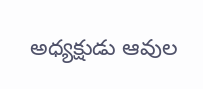అధ్యక్షుడు ఆవుల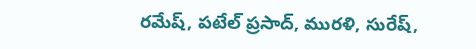రమేష్, పటేల్ ప్రసాద్, మురళి, సురేష్,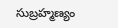సుబ్రహ్మణ్యం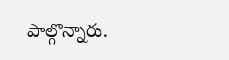పాల్గొన్నారు.